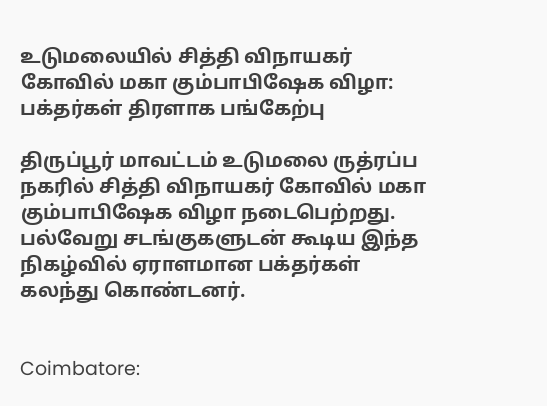உடுமலையில் சித்தி விநாயகர் கோவில் மகா கும்பாபிஷேக விழா: பக்தர்கள் திரளாக பங்கேற்பு

திருப்பூர் மாவட்டம் உடுமலை ருத்ரப்ப நகரில் சித்தி விநாயகர் கோவில் மகா கும்பாபிஷேக விழா நடைபெற்றது. பல்வேறு சடங்குகளுடன் கூடிய இந்த நிகழ்வில் ஏராளமான பக்தர்கள் கலந்து கொண்டனர்.


Coimbatore: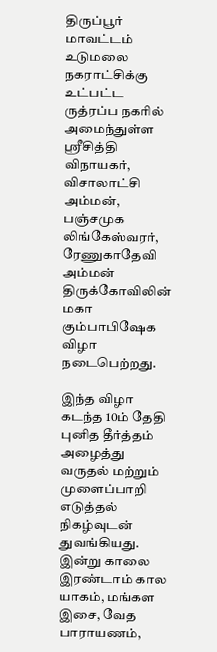திருப்பூர் மாவட்டம் உடுமலை நகராட்சிக்கு உட்பட்ட ருத்ரப்ப நகரில் அமைந்துள்ள ஸ்ரீசித்தி விநாயகர், விசாலாட்சி அம்மன், பஞ்சமுக லிங்கேஸ்வரர், ரேணுகாதேவி அம்மன் திருக்கோவிலின் மகா கும்பாபிஷேக விழா நடைபெற்றது.

இந்த விழா கடந்த 10ம் தேதி புனித தீர்த்தம் அழைத்து வருதல் மற்றும் முளைப்பாறி எடுத்தல் நிகழ்வுடன் துவங்கியது. இன்று காலை இரண்டாம் கால யாகம், மங்கள இசை, வேத பாராயணம்,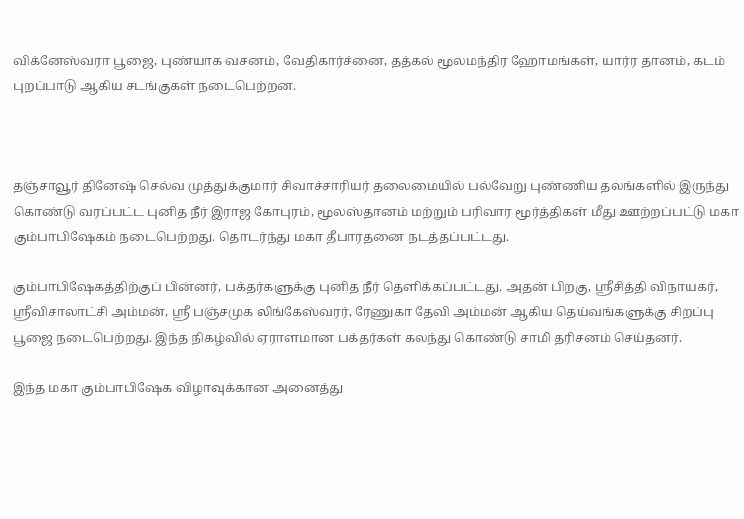விக்னேஸ்வரா பூஜை, புண்யாக வசனம், வேதிகார்ச்னை, தத்கல் மூலமந்திர ஹோமங்கள், யார்ர தானம், கடம் புறப்பாடு ஆகிய சடங்குகள் நடைபெற்றன.



தஞ்சாவூர் தினேஷ் செல்வ முத்துக்குமார் சிவாச்சாரியர் தலைமையில் பல்வேறு புண்ணிய தலங்களில் இருந்து கொண்டு வரப்பட்ட புனித நீர் இராஜ கோபுரம், மூலஸ்தானம் மற்றும் பரிவார மூர்த்திகள் மீது ஊற்றப்பட்டு மகா கும்பாபிஷேகம் நடைபெற்றது. தொடர்ந்து மகா தீபாரதனை நடத்தப்பட்டது.

கும்பாபிஷேகத்திற்குப் பின்னர், பக்தர்களுக்கு புனித நீர் தெளிக்கப்பட்டது. அதன் பிறகு, ஸ்ரீசித்தி விநாயகர், ஸ்ரீவிசாலாட்சி அம்மன், ஸ்ரீ பஞ்சமுக லிங்கேஸ்வரர், ரேணுகா தேவி அம்மன் ஆகிய தெய்வங்களுக்கு சிறப்பு பூஜை நடைபெற்றது. இந்த நிகழ்வில் ஏராளமான பக்தர்கள் கலந்து கொண்டு சாமி தரிசனம் செய்தனர்.

இந்த மகா கும்பாபிஷேக விழாவுக்கான அனைத்து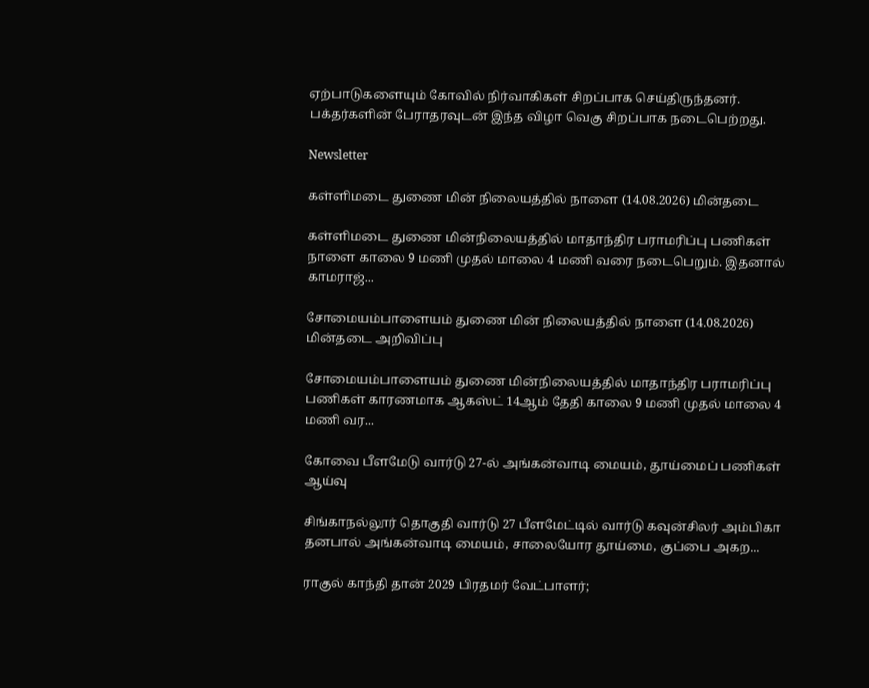ஏற்பாடுகளையும் கோவில் நிர்வாகிகள் சிறப்பாக செய்திருந்தனர். பக்தர்களின் பேராதரவுடன் இந்த விழா வெகு சிறப்பாக நடைபெற்றது.

Newsletter

கள்ளிமடை துணை மின் நிலையத்தில் நாளை (14.08.2026) மின்தடை

கள்ளிமடை துணை மின்நிலையத்தில் மாதாந்திர பராமரிப்பு பணிகள் நாளை காலை 9 மணி முதல் மாலை 4 மணி வரை நடைபெறும். இதனால் காமராஜ்...

சோமையம்பாளையம் துணை மின் நிலையத்தில் நாளை (14.08.2026) மின்தடை அறிவிப்பு

சோமையம்பாளையம் துணை மின்நிலையத்தில் மாதாந்திர பராமரிப்பு பணிகள் காரணமாக ஆகஸ்ட் 14ஆம் தேதி காலை 9 மணி முதல் மாலை 4 மணி வர...

கோவை பீளமேடு வார்டு 27-ல் அங்கன்வாடி மையம், தூய்மைப் பணிகள் ஆய்வு

சிங்காநல்லூர் தொகுதி வார்டு 27 பீளமேட்டில் வார்டு கவுன்சிலர் அம்பிகா தனபால் அங்கன்வாடி மையம், சாலையோர தூய்மை, குப்பை அகற...

ராகுல் காந்தி தான் 2029 பிரதமர் வேட்பாளர்;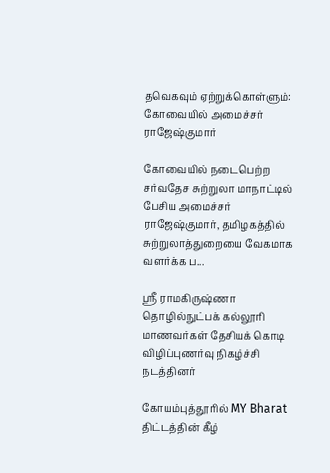தவெகவும் ஏற்றுக்கொள்ளும்: கோவையில் அமைச்சர் ராஜேஷ்குமார்

கோவையில் நடைபெற்ற சர்வதேச சுற்றுலா மாநாட்டில் பேசிய அமைச்சர் ராஜேஷ்குமார், தமிழகத்தில் சுற்றுலாத்துறையை வேகமாக வளர்க்க ப...

ஸ்ரீ ராமகிருஷ்ணா தொழில்நுட்பக் கல்லூரி மாணவர்கள் தேசியக் கொடி விழிப்புணர்வு நிகழ்ச்சி நடத்தினர்

கோயம்புத்தூரில் MY Bharat திட்டத்தின் கீழ்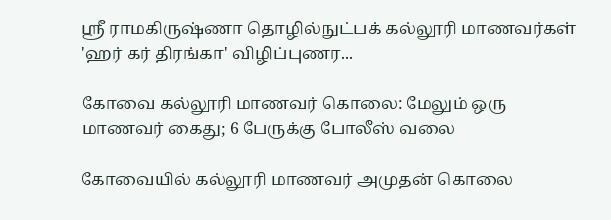ஸ்ரீ ராமகிருஷ்ணா தொழில்நுட்பக் கல்லூரி மாணவர்கள் 'ஹர் கர் திரங்கா' விழிப்புணர...

கோவை கல்லூரி மாணவர் கொலை: மேலும் ஒரு மாணவர் கைது; 6 பேருக்கு போலீஸ் வலை

கோவையில் கல்லூரி மாணவர் அமுதன் கொலை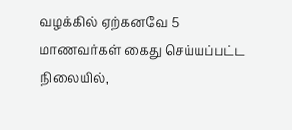வழக்கில் ஏற்கனவே 5 மாணவர்கள் கைது செய்யப்பட்ட நிலையில்,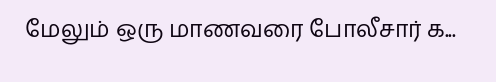மேலும் ஒரு மாணவரை போலீசார் க...